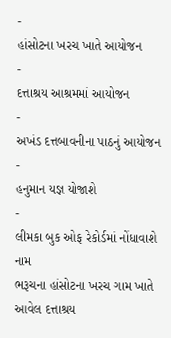-
હાંસોટના ખરચ ખાતે આયોજન
-
દત્તાશ્રય આશ્રમમાં આયોજન
-
અખંડ દત્તબાવનીના પાઠનું આયોજન
-
હનુમાન યજ્ઞ યોજાશે
-
લીમકા બુક ઓફ રેકોર્ડમાં નોંધાવાશે નામ
ભરૂચના હાંસોટના ખરચ ગામ ખાતે આવેલ દત્તાશ્રય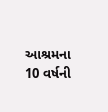આશ્રમના 10 વર્ષની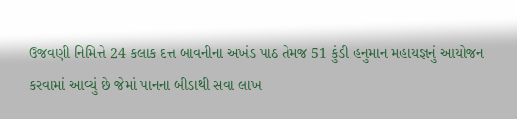ઉજવણી નિમિત્તે 24 કલાક દત્ત બાવનીના અખંડ પાઠ તેમજ 51 કુંડી હનુમાન મહાયજ્ઞનું આયોજન કરવામાં આવ્યું છે જેમાં પાનના બીડાથી સવા લાખ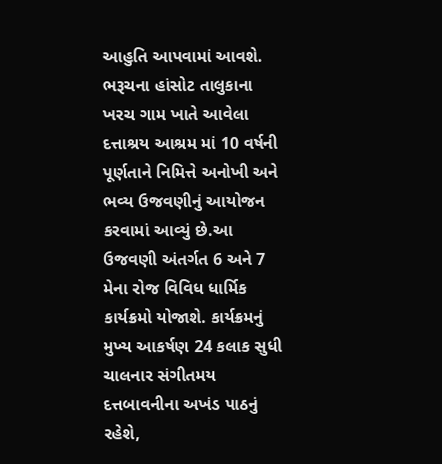આહુતિ આપવામાં આવશે.
ભરૂચના હાંસોટ તાલુકાના ખરચ ગામ ખાતે આવેલા દત્તાશ્રય આશ્રમ માં 10 વર્ષની પૂર્ણતાને નિમિત્તે અનોખી અને ભવ્ય ઉજવણીનું આયોજન કરવામાં આવ્યું છે.આ ઉજવણી અંતર્ગત 6 અને 7 મેના રોજ વિવિધ ધાર્મિક કાર્યક્રમો યોજાશે. કાર્યક્રમનું મુખ્ય આકર્ષણ 24 કલાક સુધી ચાલનાર સંગીતમય દત્તબાવનીના અખંડ પાઠનું રહેશે,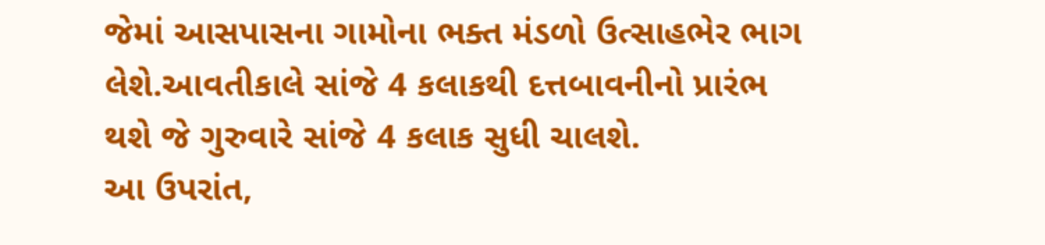જેમાં આસપાસના ગામોના ભક્ત મંડળો ઉત્સાહભેર ભાગ લેશે.આવતીકાલે સાંજે 4 કલાકથી દત્તબાવનીનો પ્રારંભ થશે જે ગુરુવારે સાંજે 4 કલાક સુધી ચાલશે.
આ ઉપરાંત,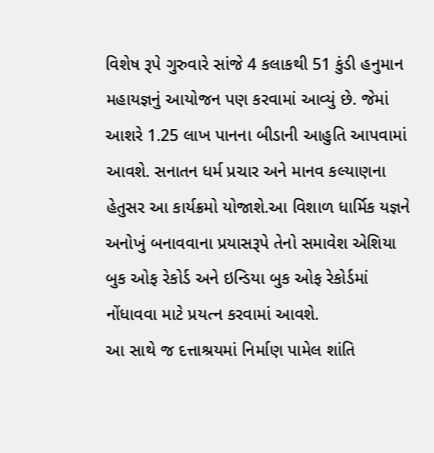વિશેષ રૂપે ગુરુવારે સાંજે 4 કલાકથી 51 કુંડી હનુમાન મહાયજ્ઞનું આયોજન પણ કરવામાં આવ્યું છે. જેમાં આશરે 1.25 લાખ પાનના બીડાની આહુતિ આપવામાં આવશે. સનાતન ધર્મ પ્રચાર અને માનવ કલ્યાણના હેતુસર આ કાર્યક્રમો યોજાશે.આ વિશાળ ધાર્મિક યજ્ઞને અનોખું બનાવવાના પ્રયાસરૂપે તેનો સમાવેશ એશિયા બુક ઓફ રેકોર્ડ અને ઇન્ડિયા બુક ઓફ રેકોર્ડમાં નોંધાવવા માટે પ્રયત્ન કરવામાં આવશે.
આ સાથે જ દત્તાશ્રયમાં નિર્માણ પામેલ શાંતિ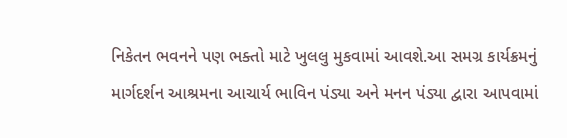નિકેતન ભવનને પણ ભક્તો માટે ખુલલુ મુકવામાં આવશે.આ સમગ્ર કાર્યક્રમનું માર્ગદર્શન આશ્રમના આચાર્ય ભાવિન પંડ્યા અને મનન પંડ્યા દ્વારા આપવામાં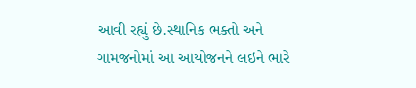આવી રહ્યું છે.સ્થાનિક ભક્તો અને ગામજનોમાં આ આયોજનને લઇને ભારે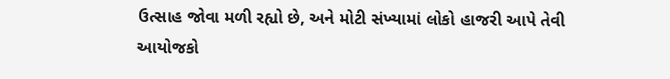ઉત્સાહ જોવા મળી રહ્યો છે, અને મોટી સંખ્યામાં લોકો હાજરી આપે તેવી આયોજકો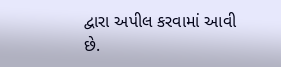દ્વારા અપીલ કરવામાં આવી છે.